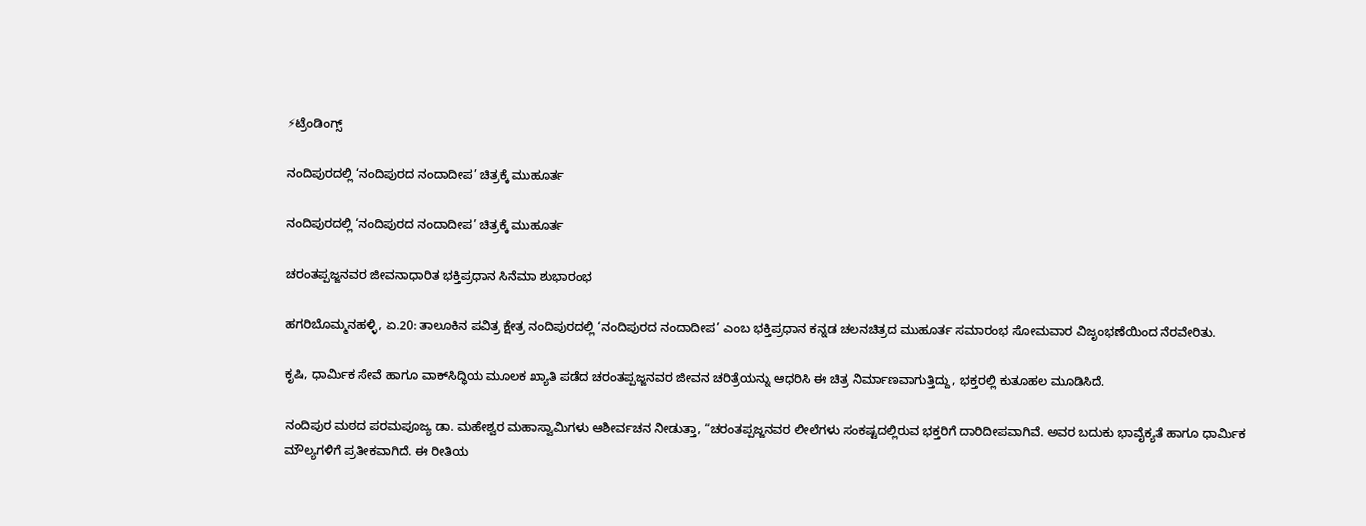⚡ಟ್ರೆಂಡಿಂಗ್ಸ್

ನಂದಿಪುರದಲ್ಲಿ ‘ನಂದಿಪುರದ ನಂದಾದೀಪ’ ಚಿತ್ರಕ್ಕೆ ಮುಹೂರ್ತ

ನಂದಿಪುರದಲ್ಲಿ ‘ನಂದಿಪುರದ ನಂದಾದೀಪ’ ಚಿತ್ರಕ್ಕೆ ಮುಹೂರ್ತ

ಚರಂತಪ್ಪಜ್ಜನವರ ಜೀವನಾಧಾರಿತ ಭಕ್ತಿಪ್ರಧಾನ ಸಿನೆಮಾ ಶುಭಾರಂಭ

ಹಗರಿಬೊಮ್ಮನಹಳ್ಳಿ, ಏ.20: ತಾಲೂಕಿನ ಪವಿತ್ರ ಕ್ಷೇತ್ರ ನಂದಿಪುರದಲ್ಲಿ ‘ನಂದಿಪುರದ ನಂದಾದೀಪ’ ಎಂಬ ಭಕ್ತಿಪ್ರಧಾನ ಕನ್ನಡ ಚಲನಚಿತ್ರದ ಮುಹೂರ್ತ ಸಮಾರಂಭ ಸೋಮವಾರ ವಿಜೃಂಭಣೆಯಿಂದ ನೆರವೇರಿತು.

ಕೃಷಿ, ಧಾರ್ಮಿಕ ಸೇವೆ ಹಾಗೂ ವಾಕ್‌ಸಿದ್ಧಿಯ ಮೂಲಕ ಖ್ಯಾತಿ ಪಡೆದ ಚರಂತಪ್ಪಜ್ಜನವರ ಜೀವನ ಚರಿತ್ರೆಯನ್ನು ಆಧರಿಸಿ ಈ ಚಿತ್ರ ನಿರ್ಮಾಣವಾಗುತ್ತಿದ್ದು, ಭಕ್ತರಲ್ಲಿ ಕುತೂಹಲ ಮೂಡಿಸಿದೆ.

ನಂದಿಪುರ ಮಠದ ಪರಮಪೂಜ್ಯ ಡಾ. ಮಹೇಶ್ವರ ಮಹಾಸ್ವಾಮಿಗಳು ಆಶೀರ್ವಚನ ನೀಡುತ್ತಾ, “ಚರಂತಪ್ಪಜ್ಜನವರ ಲೀಲೆಗಳು ಸಂಕಷ್ಟದಲ್ಲಿರುವ ಭಕ್ತರಿಗೆ ದಾರಿದೀಪವಾಗಿವೆ. ಅವರ ಬದುಕು ಭಾವೈಕ್ಯತೆ ಹಾಗೂ ಧಾರ್ಮಿಕ ಮೌಲ್ಯಗಳಿಗೆ ಪ್ರತೀಕವಾಗಿದೆ. ಈ ರೀತಿಯ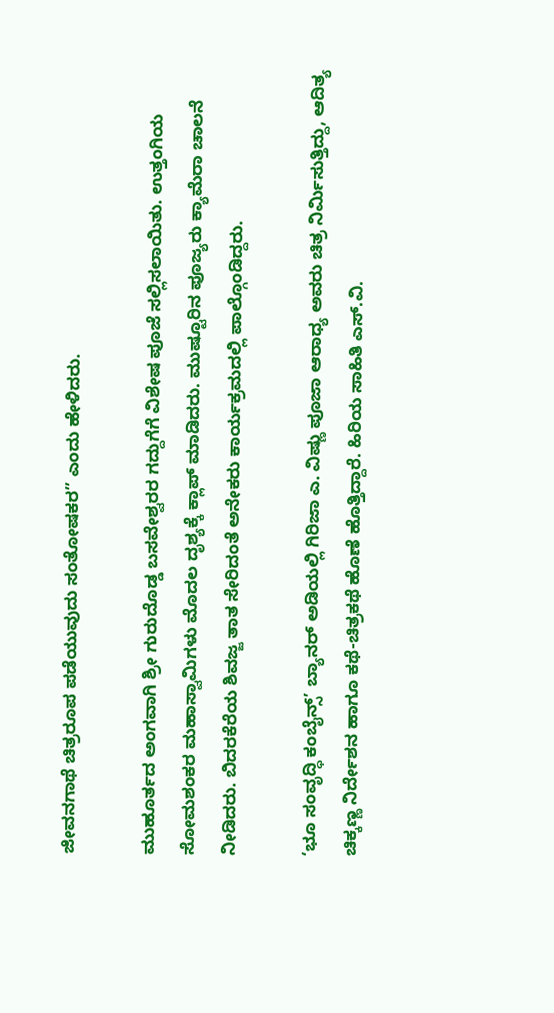ಜೀವನಗಾಥೆ ಚಿತ್ರರೂಪ ಪಡೆಯುವುದು ಸಂತೋಷಕರ” ಎಂದು ಹೇಳಿದರು.

ಮುಹೂರ್ತದ ಅಂಗವಾಗಿ ಶ್ರೀ ಗುರುದೊಡ್ಡ ಬಸವೇಶ್ವರರ ಗದ್ದುಗೆಗೆ ವಿಶೇಷ ಪೂಜೆ ಸಲ್ಲಿಸಲಾಯಿತು. ಉತ್ತಂಗಿಯ ಸೋಮಶಂಕರ ಮಹಾಸ್ವಾಮಿಗಳು ಮೊದಲ ದೃಶ್ಯಕ್ಕೆ ಕ್ಲಾಪ್ ಮಾಡಿದರು. ಮುಷ್ಟೂರಿನ ಪೂಜ್ಯರು ಕ್ಯಾಮೆರಾ ಚಾಲನೆ ನೀಡಿದರು. ಬಿದರಕೆರೆಯ ಶಿವಜ್ಜ ತಾತ ಸೇರಿದಂತೆ ಅನೇಕರು ಕಾರ್ಯಕ್ರಮದಲ್ಲಿ ಪಾಲ್ಗೊಂಡಿದ್ದರು.

‘ಭೂ ಸಂವೃದ್ಧಿ ಕಂಬೈನ್ಸ್’ ಬ್ಯಾನರ್ ಅಡಿಯಲ್ಲಿ ಗಿರಿಜಾ ಎ. ವಿಷ್ಣು ಪೂಜಾ ಆರಾಧ್ಯ ಅವರು ಚಿತ್ರ ನಿರ್ಮಿಸುತ್ತಿದ್ದು, ಆದಿತ್ಯ ಚಿಕ್ಕಣ್ಣ ನಿರ್ದೇಶನ ಹಾಗೂ ಕಥೆ-ಚಿತ್ರಕಥೆ ಹೊಣೆ ಹೊತ್ತಿದ್ದಾರೆ. ಹಿರಿಯ ಸಾಹಿತಿ ಎಸ್.ವಿ.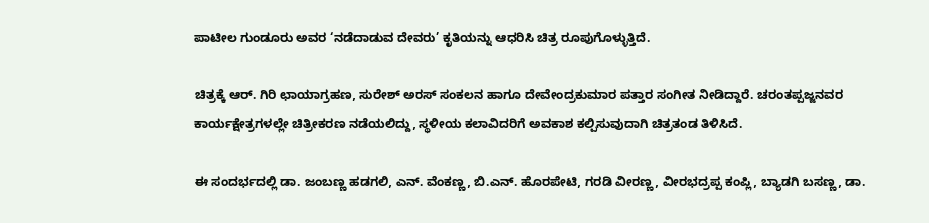ಪಾಟೀಲ ಗುಂಡೂರು ಅವರ ‘ನಡೆದಾಡುವ ದೇವರು’ ಕೃತಿಯನ್ನು ಆಧರಿಸಿ ಚಿತ್ರ ರೂಪುಗೊಳ್ಳುತ್ತಿದೆ.

ಚಿತ್ರಕ್ಕೆ ಆರ್. ಗಿರಿ ಛಾಯಾಗ್ರಹಣ, ಸುರೇಶ್ ಅರಸ್ ಸಂಕಲನ ಹಾಗೂ ದೇವೇಂದ್ರಕುಮಾರ ಪತ್ತಾರ ಸಂಗೀತ ನೀಡಿದ್ದಾರೆ. ಚರಂತಪ್ಪಜ್ಜನವರ ಕಾರ್ಯಕ್ಷೇತ್ರಗಳಲ್ಲೇ ಚಿತ್ರೀಕರಣ ನಡೆಯಲಿದ್ದು, ಸ್ಥಳೀಯ ಕಲಾವಿದರಿಗೆ ಅವಕಾಶ ಕಲ್ಪಿಸುವುದಾಗಿ ಚಿತ್ರತಂಡ ತಿಳಿಸಿದೆ.

ಈ ಸಂದರ್ಭದಲ್ಲಿ ಡಾ. ಜಂಬಣ್ಣ ಹಡಗಲಿ, ಎನ್. ವೆಂಕಣ್ಣ, ಬಿ.ಎನ್. ಹೊರಪೇಟಿ, ಗರಡಿ ವೀರಣ್ಣ, ವೀರಭದ್ರಪ್ಪ ಕಂಪ್ಲಿ, ಬ್ಯಾಡಗಿ ಬಸಣ್ಣ, ಡಾ.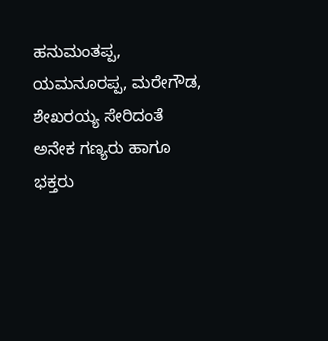ಹನುಮಂತಪ್ಪ, ಯಮನೂರಪ್ಪ, ಮರೇಗೌಡ, ಶೇಖರಯ್ಯ ಸೇರಿದಂತೆ ಅನೇಕ ಗಣ್ಯರು ಹಾಗೂ ಭಕ್ತರು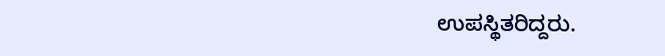ಉಪಸ್ಥಿತರಿದ್ದರು.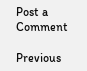Post a Comment

Previous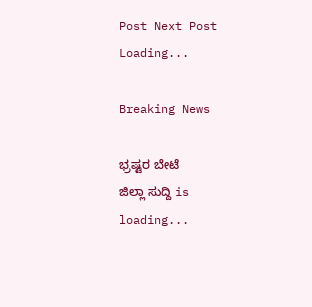Post Next Post
Loading...

Breaking News

ಭ್ರಷ್ಟರ ಬೇಟೆ
ಜಿಲ್ಲಾ ಸುದ್ದಿ is loading...